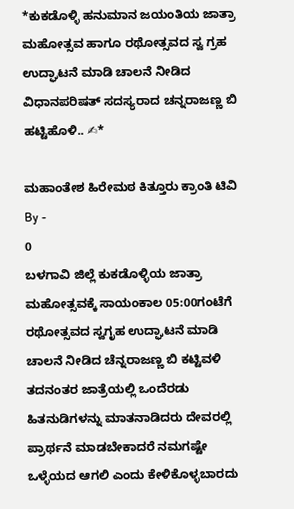*ಕುಕಡೊಳ್ಳಿ ಹನುಮಾನ ಜಯಂತಿಯ ಜಾತ್ರಾ ಮಹೋತ್ಸವ ಹಾಗೂ ರಥೋತ್ಸವದ ಸ್ವ ಗ್ರಹ ಉದ್ಘಾಟನೆ ಮಾಡಿ ಚಾಲನೆ ನೀಡಿದ ವಿಧಾನಪರಿಷತ್ ಸದಸ್ಯರಾದ ಚನ್ನರಾಜಣ್ಣ ಬಿ ಹಟ್ಟಿಹೊಳಿ.. ✍*

ಮಹಾಂತೇಶ ಹಿರೇಮಠ ಕಿತ್ತೂರು ಕ್ರಾಂತಿ ಟಿವಿ
By -
0
ಬಳಗಾವಿ ಜಿಲ್ಲೆ ಕುಕಡೊಳ್ಳಿಯ ಜಾತ್ರಾ ಮಹೋತ್ಸವಕ್ಕೆ ಸಾಯಂಕಾಲ 05:00ಗಂಟೆಗೆ ರಥೋತ್ಸವದ ಸ್ವಗೃಹ ಉದ್ಘಾಟನೆ ಮಾಡಿ ಚಾಲನೆ ನೀಡಿದ ಚೆನ್ನರಾಜಣ್ಣ ಬಿ ಕಟ್ಟಿವಳಿ ತದನಂತರ ಜಾತ್ರೆಯಲ್ಲಿ ಒಂದೆರಡು ಹಿತನುಡಿಗಳನ್ನು ಮಾತನಾಡಿದರು ದೇವರಲ್ಲಿ ಪ್ರಾರ್ಥನೆ ಮಾಡಬೇಕಾದರೆ ನಮಗಷ್ಟೇ ಒಳ್ಳೆಯದ ಆಗಲಿ ಎಂದು ಕೇಳಿಕೊಳ್ಳಬಾರದು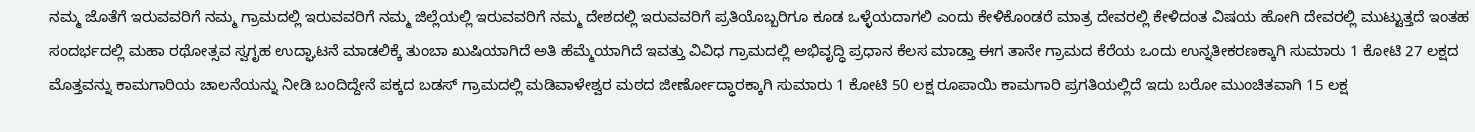ನಮ್ಮ ಜೊತೆಗೆ ಇರುವವರಿಗೆ ನಮ್ಮ ಗ್ರಾಮದಲ್ಲಿ ಇರುವವರಿಗೆ ನಮ್ಮ ಜಿಲ್ಲೆಯಲ್ಲಿ ಇರುವವರಿಗೆ ನಮ್ಮ ದೇಶದಲ್ಲಿ ಇರುವವರಿಗೆ ಪ್ರತಿಯೊಬ್ಬರಿಗೂ ಕೂಡ ಒಳ್ಳೆಯದಾಗಲಿ ಎಂದು ಕೇಳಿಕೊಂಡರೆ ಮಾತ್ರ ದೇವರಲ್ಲಿ ಕೇಳಿದಂತ ವಿಷಯ ಹೋಗಿ ದೇವರಲ್ಲಿ ಮುಟ್ಟುತ್ತದೆ ಇಂತಹ ಸಂದರ್ಭದಲ್ಲಿ ಮಹಾ ರಥೋತ್ಸವ ಸ್ವಗೃಹ ಉದ್ಘಾಟನೆ ಮಾಡಲಿಕ್ಕೆ ತುಂಬಾ ಖುಷಿಯಾಗಿದೆ ಅತಿ ಹೆಮ್ಮೆಯಾಗಿದೆ ಇವತ್ತು ವಿವಿಧ ಗ್ರಾಮದಲ್ಲಿ ಅಭಿವೃದ್ಧಿ ಪ್ರಧಾನ ಕೆಲಸ ಮಾಡ್ತಾ ಈಗ ತಾನೇ ಗ್ರಾಮದ ಕೆರೆಯ ಒಂದು ಉನ್ನತೀಕರಣಕ್ಕಾಗಿ ಸುಮಾರು 1 ಕೋಟಿ 27 ಲಕ್ಷದ ಮೊತ್ತವನ್ನು ಕಾಮಗಾರಿಯ ಚಾಲನೆಯನ್ನು ನೀಡಿ ಬಂದಿದ್ದೇನೆ ಪಕ್ಕದ ಬಡಸ್ ಗ್ರಾಮದಲ್ಲಿ ಮಡಿವಾಳೇಶ್ವರ ಮಠದ ಜೀರ್ಣೋದ್ಧಾರಕ್ಕಾಗಿ ಸುಮಾರು 1 ಕೋಟಿ 50 ಲಕ್ಷ ರೂಪಾಯಿ ಕಾಮಗಾರಿ ಪ್ರಗತಿಯಲ್ಲಿದೆ ಇದು ಬರೋ ಮುಂಚಿತವಾಗಿ 15 ಲಕ್ಷ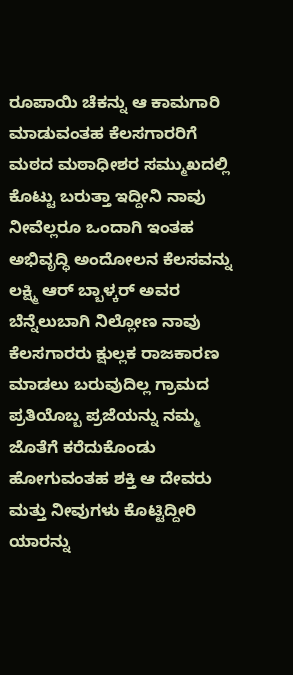ರೂಪಾಯಿ ಚೆಕನ್ನು ಆ ಕಾಮಗಾರಿ ಮಾಡುವಂತಹ ಕೆಲಸಗಾರರಿಗೆ ಮಠದ ಮಠಾಧೀಶರ ಸಮ್ಮುಖದಲ್ಲಿ ಕೊಟ್ಟು ಬರುತ್ತಾ ಇದ್ದೀನಿ ನಾವು ನೀವೆಲ್ಲರೂ ಒಂದಾಗಿ ಇಂತಹ ಅಭಿವೃದ್ಧಿ ಅಂದೋಲನ ಕೆಲಸವನ್ನು ಲಕ್ಷ್ಮಿ ಆರ್ ಬ್ಬಾಳ್ಕರ್ ಅವರ ಬೆನ್ನೆಲುಬಾಗಿ ನಿಲ್ಲೋಣ ನಾವು ಕೆಲಸಗಾರರು ಕ್ಷುಲ್ಲಕ ರಾಜಕಾರಣ ಮಾಡಲು ಬರುವುದಿಲ್ಲ ಗ್ರಾಮದ ಪ್ರತಿಯೊಬ್ಬ ಪ್ರಜೆಯನ್ನು ನಮ್ಮ ಜೊತೆಗೆ ಕರೆದುಕೊಂಡು ಹೋಗುವಂತಹ ಶಕ್ತಿ ಆ ದೇವರು ಮತ್ತು ನೀವುಗಳು ಕೊಟ್ಟಿದ್ದೀರಿ ಯಾರನ್ನು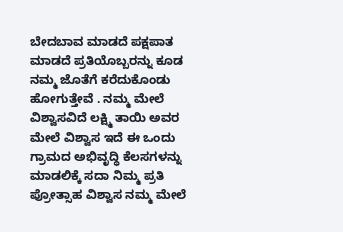ಬೇದಬಾವ ಮಾಡದೆ ಪಕ್ಷಪಾತ ಮಾಡದೆ ಪ್ರತಿಯೊಬ್ಬರನ್ನು ಕೂಡ ನಮ್ಮ ಜೊತೆಗೆ ಕರೆದುಕೊಂಡು ಹೋಗುತ್ತೇವೆ . ನಮ್ಮ ಮೇಲೆ ವಿಶ್ವಾಸವಿದೆ ಲಕ್ಷ್ಮಿ ತಾಯಿ ಅವರ ಮೇಲೆ ವಿಶ್ವಾಸ ಇದೆ ಈ ಒಂದು ಗ್ರಾಮದ ಅಭಿವೃದ್ಧಿ ಕೆಲಸಗಳನ್ನು ಮಾಡಲಿಕ್ಕೆ ಸದಾ ನಿಮ್ಮ ಪ್ರತಿ ಪ್ರೋತ್ಸಾಹ ವಿಶ್ವಾಸ ನಮ್ಮ ಮೇಲೆ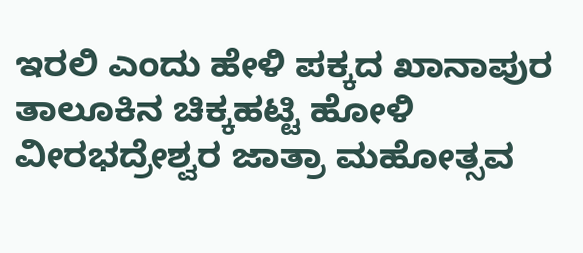ಇರಲಿ ಎಂದು ಹೇಳಿ ಪಕ್ಕದ ಖಾನಾಪುರ ತಾಲೂಕಿನ ಚಿಕ್ಕಹಟ್ಟಿ ಹೋಳಿ ವೀರಭದ್ರೇಶ್ವರ ಜಾತ್ರಾ ಮಹೋತ್ಸವ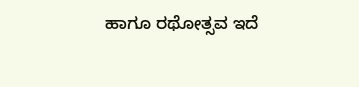ಹಾಗೂ ರಥೋತ್ಸವ ಇದೆ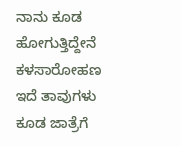ನಾನು ಕೂಡ ಹೋಗುತ್ತಿದ್ದೇನೆ ಕಳಸಾರೋಹಣ ಇದೆ ತಾವುಗಳು ಕೂಡ ಜಾತ್ರೆಗೆ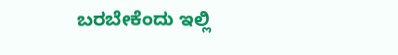ಬರಬೇಕೆಂದು ಇಲ್ಲಿ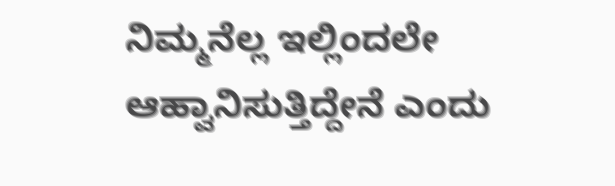ನಿಮ್ಮನೆಲ್ಲ ಇಲ್ಲಿಂದಲೇ ಆಹ್ವಾನಿಸುತ್ತಿದ್ದೇನೆ ಎಂದು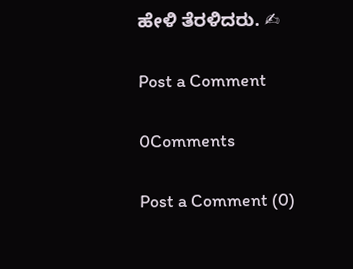ಹೇಳಿ ತೆರಳಿದರು. ✍

Post a Comment

0Comments

Post a Comment (0)